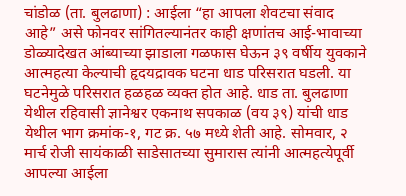चांडोळ (ता. बुलढाणा) : आईला “हा आपला शेवटचा संवाद आहे” असे फोनवर सांगितल्यानंतर काही क्षणांतच आई-भावाच्या डोळ्यादेखत आंब्याच्या झाडाला गळफास घेऊन ३९ वर्षीय युवकाने आत्महत्या केल्याची हृदयद्रावक घटना धाड परिसरात घडली. या घटनेमुळे परिसरात हळहळ व्यक्त होत आहे. धाड ता. बुलढाणा येथील रहिवासी ज्ञानेश्वर एकनाथ सपकाळ (वय ३९) यांची धाड येथील भाग क्रमांक-१, गट क्र. ५७ मध्ये शेती आहे. सोमवार, २ मार्च रोजी सायंकाळी साडेसातच्या सुमारास त्यांनी आत्महत्येपूर्वी आपल्या आईला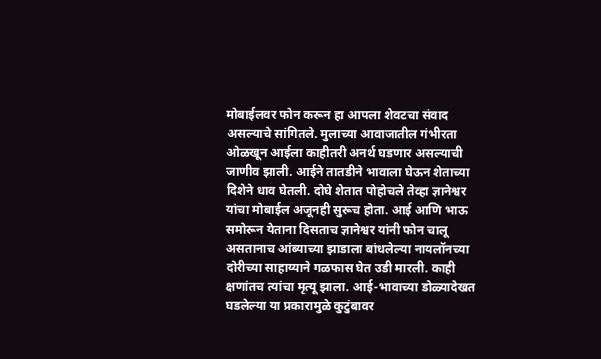मोबाईलवर फोन करून हा आपला शेवटचा संवाद असल्याचे सांगितले. मुलाच्या आवाजातील गंभीरता ओळखून आईला काहीतरी अनर्थ घडणार असल्याची जाणीव झाली. आईने तातडीने भावाला घेऊन शेताच्या दिशेने धाव घेतली. दोघे शेतात पोहोचले तेव्हा ज्ञानेश्वर यांचा मोबाईल अजूनही सुरूच होता. आई आणि भाऊ समोरून येताना दिसताच ज्ञानेश्वर यांनी फोन चालू असतानाच आंब्याच्या झाडाला बांधलेल्या नायलॉनच्या दोरीच्या साहाय्याने गळफास घेत उडी मारली. काही क्षणांतच त्यांचा मृत्यू झाला. आई-भावाच्या डोळ्यादेखत घडलेल्या या प्रकारामुळे कुटुंबावर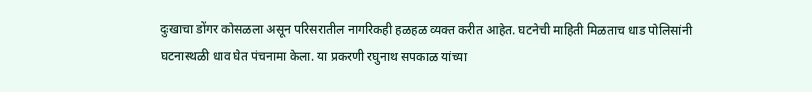दुःखाचा डोंगर कोसळला असून परिसरातील नागरिकही हळहळ व्यक्त करीत आहेत. घटनेची माहिती मिळताच धाड पोलिसांनी घटनास्थळी धाव घेत पंचनामा केला. या प्रकरणी रघुनाथ सपकाळ यांच्या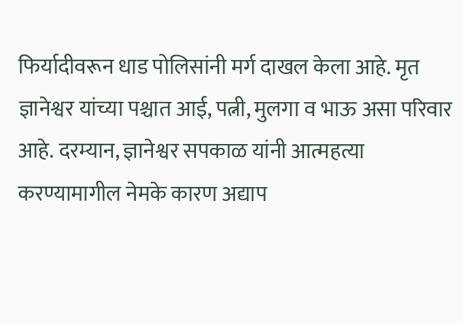फिर्यादीवरून धाड पोलिसांनी मर्ग दाखल केला आहे. मृत ज्ञानेश्वर यांच्या पश्चात आई, पत्नी, मुलगा व भाऊ असा परिवार आहे. दरम्यान, ज्ञानेश्वर सपकाळ यांनी आत्महत्या करण्यामागील नेमके कारण अद्याप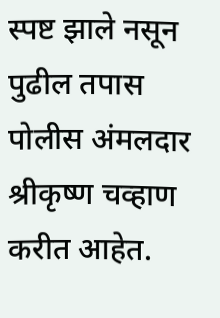स्पष्ट झाले नसून पुढील तपास पोलीस अंमलदार श्रीकृष्ण चव्हाण करीत आहेत.